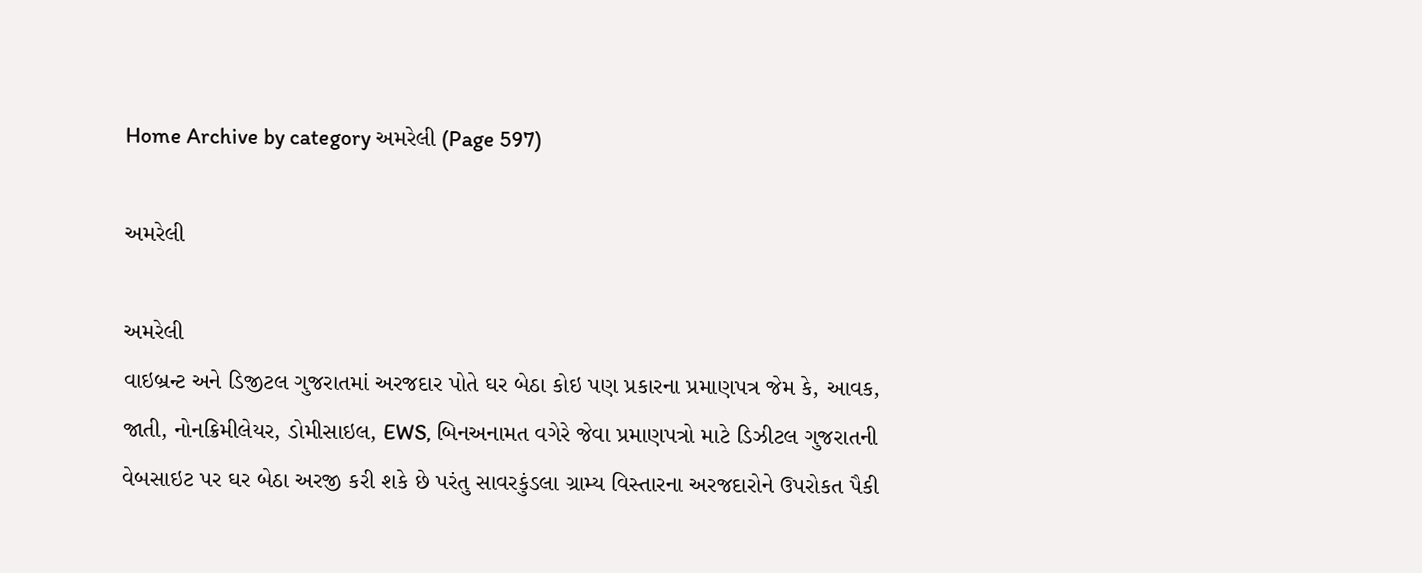Home Archive by category અમરેલી (Page 597)

અમરેલી

અમરેલી
વાઇબ્રન્ટ અને ડિજીટલ ગુજરાતમાં અરજદાર પોતે ઘર બેઠા કોઇ પણ પ્રકારના પ્રમાણપત્ર જેમ કે, આવક, જાતી, નોનક્રિમીલેયર, ડોમીસાઇલ, EWS, બિનઅનામત વગેરે જેવા પ્રમાણપત્રો માટે ડિઝીટલ ગુજરાતની વેબસાઇટ પર ઘર બેઠા અરજી કરી શકે છે પરંતુ સાવરકુંડલા ગ્રામ્ય વિસ્તારના અરજદારોને ઉપરોકત પૈકી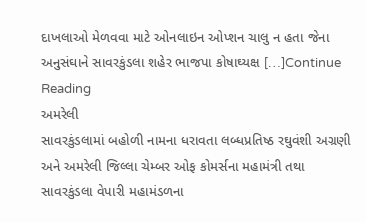દાખલાઓ મેળવવા માટે ઓનલાઇન ઓપ્શન ચાલુ ન હતા જેના અનુસંઘાને સાવરકુંડલા શહેર ભાજપા કોષાઘ્યક્ષ […]Continue Reading
અમરેલી
સાવરકુંડલામાં બહોળી નામના ધરાવતા લબ્ધપ્રતિષ્ઠ રઘુવંશી અગ્રણી અને અમરેલી જિલ્લા ચેમ્બર ઓફ કોમર્સના મહામંત્રી તથા સાવરકુંડલા વેપારી મહામંડળના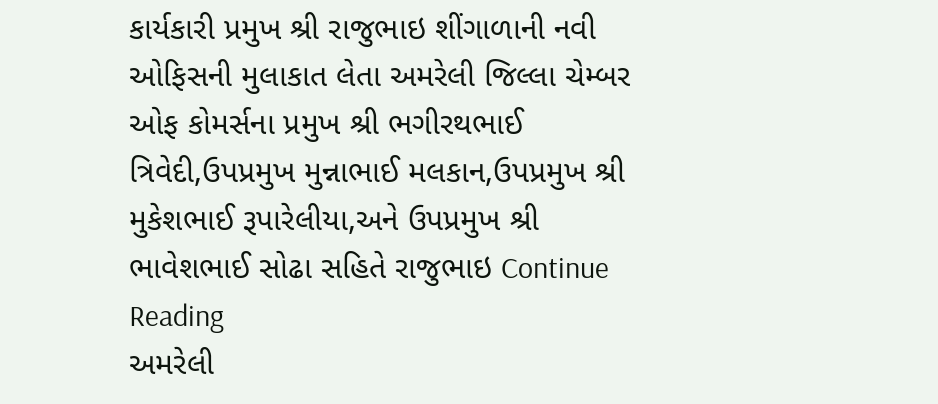કાર્યકારી પ્રમુખ શ્રી રાજુભાઇ શીંગાળાની નવી ઓફિસની મુલાકાત લેતા અમરેલી જિલ્લા ચેમ્બર ઓફ કોમર્સના પ્રમુખ શ્રી ભગીરથભાઈ ત્રિવેદી,ઉપપ્રમુખ મુન્નાભાઈ મલકાન,ઉપપ્રમુખ શ્રી મુકેશભાઈ રૂપારેલીયા,અને ઉપપ્રમુખ શ્રી ભાવેશભાઈ સોઢા સહિતે રાજુભાઇ Continue Reading
અમરેલી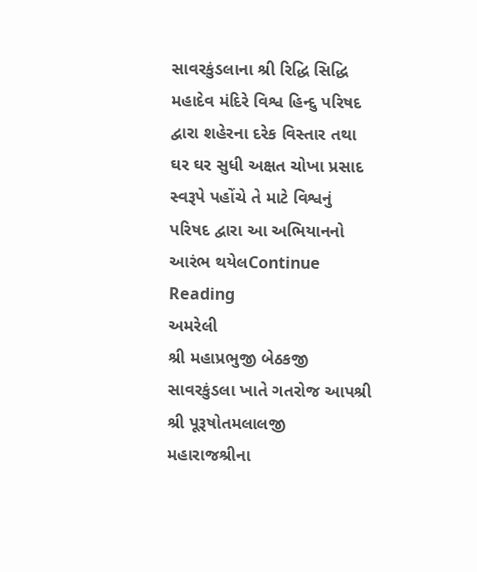સાવરકુંડલાના શ્રી રિદ્ધિ સિદ્ધિ મહાદેવ મંદિરે વિશ્વ હિન્દુ પરિષદ દ્વારા શહેરના દરેક વિસ્તાર તથા ઘર ઘર સુધી અક્ષત ચોખા પ્રસાદ સ્વરૂપે પહોંચે તે માટે વિશ્વનું પરિષદ દ્વારા આ અભિયાનનો આરંભ થયેલContinue Reading
અમરેલી
શ્રી મહાપ્રભુજી બેઠકજી સાવરકુંડલા ખાતે ગતરોજ આપશ્રી  શ્રી પૂરૂષોતમલાલજી મહારાજશ્રીના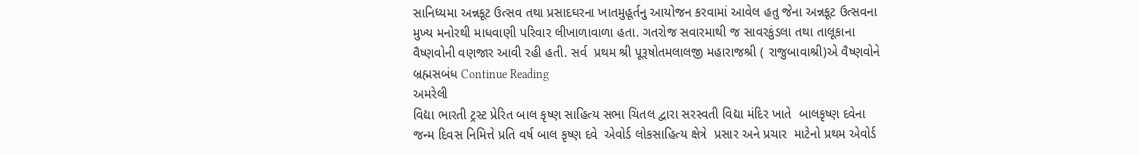સાનિધ્યમા અન્નકૂટ ઉત્સવ તથા પ્રસાદઘરના ખાતમુહૂર્તનુ આયોજન કરવામાં આવેલ હતુ જેના અન્નકૂટ ઉત્સવના મુખ્ય મનોરથી માધવાણી પરિવાર લીખાળાવાળા હતા. ગતરોજ સવારમાથી જ સાવરકુંડલા તથા તાલૂકાના વૈષ્ણવોની વણજાર આવી રહી હતી. સર્વ  પ્રથમ શ્રી પૂરૂષોતમલાલજી મહારાજશ્રી ( રાજુબાવાશ્રી)એ વૈષ્ણવોને બ્રહ્મસબંધ Continue Reading
અમરેલી
વિદ્યા ભારતી ટ્રસ્ટ પ્રેરિત બાલ કૃષ્ણ સાહિત્ય સભા ચિતલ દ્વારા સરસ્વતી વિદ્યા મંદિર ખાતે  બાલકૃષ્ણ દવેના જન્મ દિવસ નિમિત્તે પ્રતિ વર્ષ બાલ કૃષ્ણ દવે  એવોર્ડ લોકસાહિત્ય ક્ષેત્રે  પ્રસાર અને પ્રચાર  માટેનો પ્રથમ એવોર્ડ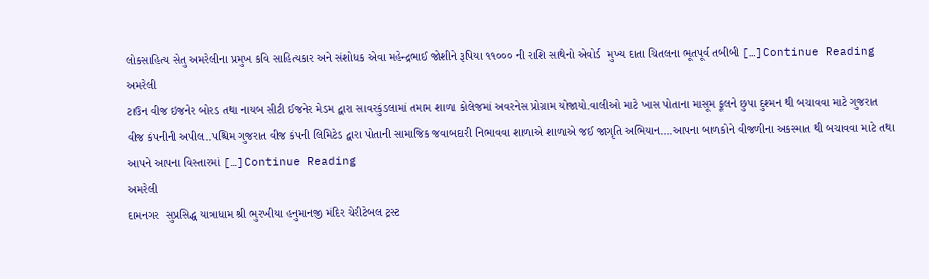લોકસાહિત્ય સેતુ અમરેલીના પ્રમુખ કવિ સાહિત્યકાર અને સંશોધક એવા મહેન્દ્રભાઈ જોશીને રૂપિયા ૧૧૦૦૦ ની રાશિ સાથેનો એવોર્ડ  મુખ્ય દાતા ચિતલના ભૂતપૂર્વ તબીબી […]Continue Reading
અમરેલી
ટાઉન વીજ ઇજનેર બોરડ તથા નાયબ સીટી ઈજનેર મેડમ દ્વારા સાવરકુંડલામાં તમામ શાળા કોલેજમાં અવરનેસ પ્રોગ્રામ યોજાયો.વાલીઓ માટે ખાસ પોતાના માસૂમ ફૂલને છુપા દુશ્મન થી બચાવવા માટે ગુજરાત વીજ કંપનીની અપીલ..પશ્ચિમ ગુજરાત વીજ કંપની લિમિટેડ દ્વારા પોતાની સામાજિક જવાબદારી નિભાવવા શાળાએ શાળાએ જઈ જાગૃતિ અભિયાન….આપના બાળકોને વીજળીના અકસ્માત થી બચાવવા માટે તથા આપને આપના વિસ્તારમાં […]Continue Reading
અમરેલી
દામનગર  સુપ્રસિદ્ધ યાત્રાધામ શ્રી ભુરખીયા હનુમાનજી મંદિર ચેરીટેબલ ટ્રસ્ટ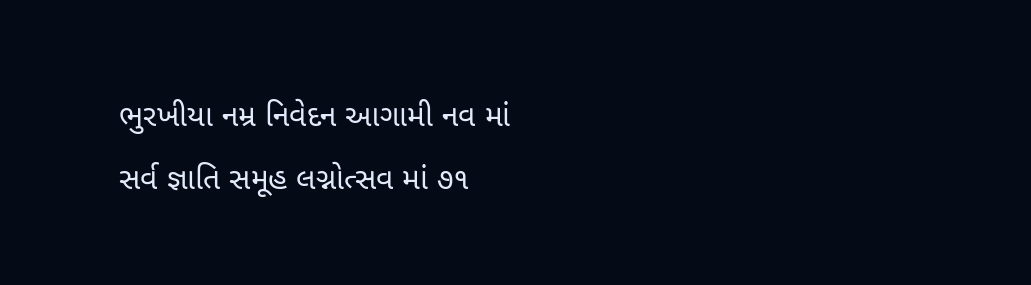ભુરખીયા નમ્ર નિવેદન આગામી નવ માં સર્વ જ્ઞાતિ સમૂહ લગ્નોત્સવ માં ૭૧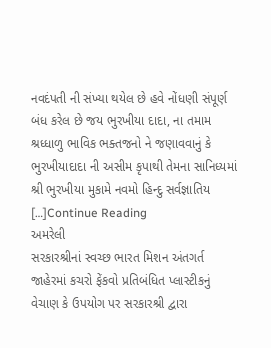નવદંપતી ની સંખ્યા થયેલ છે હવે નોંધણી સંપૂર્ણ બંધ કરેલ છે જય ભુરખીયા દાદા, ના તમામ શ્રધ્ધાળુ ભાવિક ભક્તજનો ને જણાવવાનું કે ભુરખીયાદાદા ની અસીમ કૃપાથી તેમના સાનિધ્યમાં શ્રી ભુરખીયા મુકામે નવમો હિન્દુ સર્વજ્ઞાતિય […]Continue Reading
અમરેલી
સરકારશ્રીનાં સ્વચ્છ ભારત મિશન અંતગર્ત જાહેરમાં કચરો ફેંકવો પ્રતિબંધિત પ્લાસ્ટીકનું વેચાણ કે ઉપયોગ પર સરકારશ્રી દ્વારા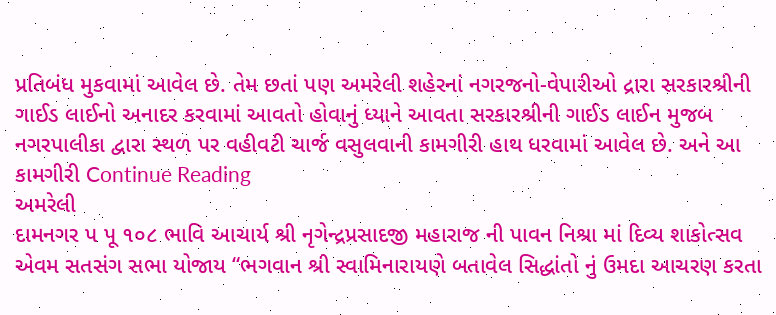પ્રતિબંધ મુકવામાં આવેલ છે. તેમ છતાં પણ અમરેલી શહેરનાં નગરજનો-વેપારીઓ દ્રારા સરકારશ્રીની ગાઈડ લાઈનો અનાદર કરવામાં આવતો હોવાનું ધ્યાને આવતા સરકારશ્રીની ગાઈડ લાઈન મુજબ નગરપાલીકા દ્વારા સ્થળ પર વહીવટી ચાર્જ વસુલવાની કામગીરી હાથ ધરવામાં આવેલ છે. અને આ કામગીરી Continue Reading
અમરેલી
દામનગર પ પૂ ૧૦૮ ભાવિ આચાર્ય શ્રી નૃગેન્દ્રપ્રસાદજી મહારાજ ની પાવન નિશ્રા માં દિવ્ય શાકોત્સવ એવમ સતસંગ સભા યોજાય “ભગવાન શ્રી સ્વામિનારાયણે બતાવેલ સિદ્ધાંતો નું ઉમદા આચરણ કરતા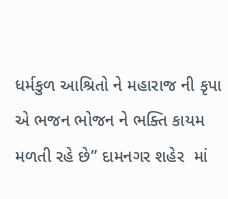ધર્મકુળ આશ્રિતો ને મહારાજ ની કૃપા એ ભજન ભોજન ને ભક્તિ કાયમ મળતી રહે છે” દામનગર શહેર  માં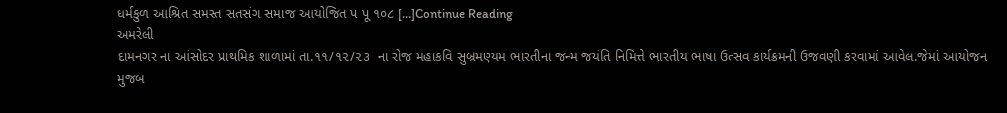ધર્મકુળ આશ્રિત સમસ્ત સતસંગ સમાજ આયોજિત પ પૂ ૧૦૮ […]Continue Reading
અમરેલી
દામનગર ના આંસોદર પ્રાથમિક શાળામાં તા.૧૧/૧૨/૨૩  ના રોજ મહાકવિ સુબ્રમણ્યમ ભારતીના જન્મ જયંતિ નિમિત્તે ભારતીય ભાષા ઉત્સવ કાર્યક્રમની ઉજવણી કરવામાં આવેલ.જેમાં આયોજન મુજબ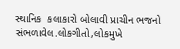સ્થાનિક  કલાકારો બોલાવી પ્રાચીન ભજનો સંભળાવેલ.લોકગીતો,લોકમુખે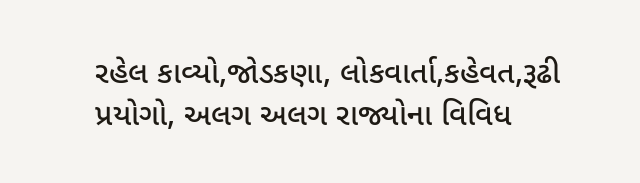રહેલ કાવ્યો,જોડકણા, લોકવાર્તા,કહેવત,રૂઢી પ્રયોગો, અલગ અલગ રાજ્યોના વિવિધ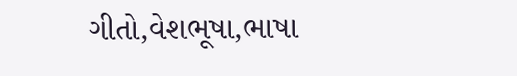ગીતો,વેશભૂષા,ભાષા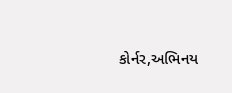કોર્નર,અભિનય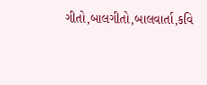ગીતો,બાલગીતો,બાલવાર્તા,કવિ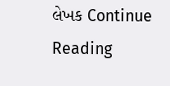લેખક Continue Reading